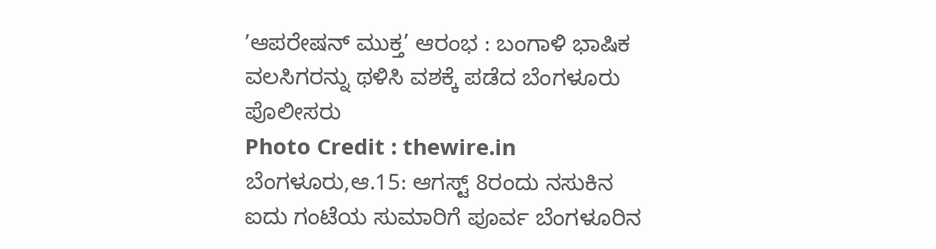ʼಆಪರೇಷನ್ ಮುಕ್ತ’ ಆರಂಭ : ಬಂಗಾಳಿ ಭಾಷಿಕ ವಲಸಿಗರನ್ನು ಥಳಿಸಿ ವಶಕ್ಕೆ ಪಡೆದ ಬೆಂಗಳೂರು ಪೊಲೀಸರು
Photo Credit : thewire.in
ಬೆಂಗಳೂರು,ಆ.15: ಆಗಸ್ಟ್ 8ರಂದು ನಸುಕಿನ ಐದು ಗಂಟೆಯ ಸುಮಾರಿಗೆ ಪೂರ್ವ ಬೆಂಗಳೂರಿನ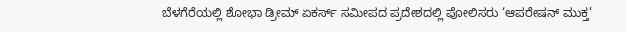ಬೆಳಗೆರೆಯಲ್ಲಿ ಶೋಭಾ ಡ್ರೀಮ್ ಏಕರ್ಸ್ ಸಮೀಪದ ಪ್ರದೇಶದಲ್ಲಿ ಪೋಲಿಸರು ‘ಆಪರೇಷನ್ ಮುಕ್ತ’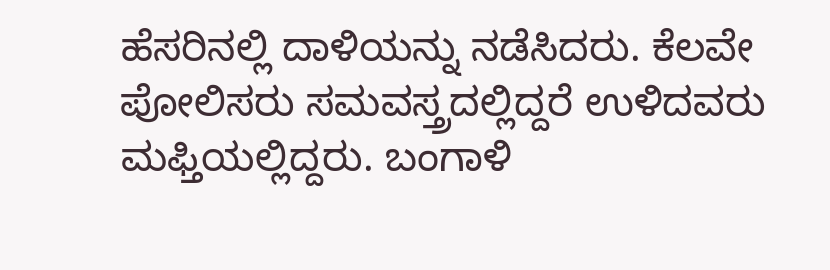ಹೆಸರಿನಲ್ಲಿ ದಾಳಿಯನ್ನು ನಡೆಸಿದರು. ಕೆಲವೇ ಪೋಲಿಸರು ಸಮವಸ್ತ್ರದಲ್ಲಿದ್ದರೆ ಉಳಿದವರು ಮಫ್ತಿಯಲ್ಲಿದ್ದರು. ಬಂಗಾಳಿ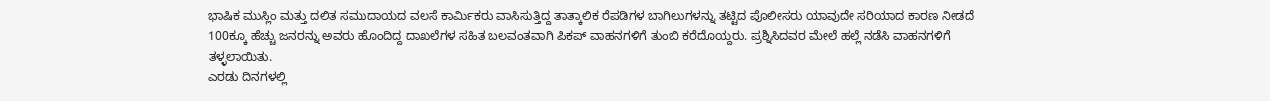ಭಾಷಿಕ ಮುಸ್ಲಿಂ ಮತ್ತು ದಲಿತ ಸಮುದಾಯದ ವಲಸೆ ಕಾರ್ಮಿಕರು ವಾಸಿಸುತ್ತಿದ್ದ ತಾತ್ಕಾಲಿಕ ರೆಪಡಿಗಳ ಬಾಗಿಲುಗಳನ್ನು ತಟ್ಟಿದ ಪೊಲೀಸರು ಯಾವುದೇ ಸರಿಯಾದ ಕಾರಣ ನೀಡದೆ 100ಕ್ಕೂ ಹೆಚ್ಚು ಜನರನ್ನು ಅವರು ಹೊಂದಿದ್ದ ದಾಖಲೆಗಳ ಸಹಿತ ಬಲವಂತವಾಗಿ ಪಿಕಪ್ ವಾಹನಗಳಿಗೆ ತುಂಬಿ ಕರೆದೊಯ್ದರು. ಪ್ರಶ್ನಿಸಿದವರ ಮೇಲೆ ಹಲ್ಲೆ ನಡೆಸಿ ವಾಹನಗಳಿಗೆ ತಳ್ಳಲಾಯಿತು.
ಎರಡು ದಿನಗಳಲ್ಲಿ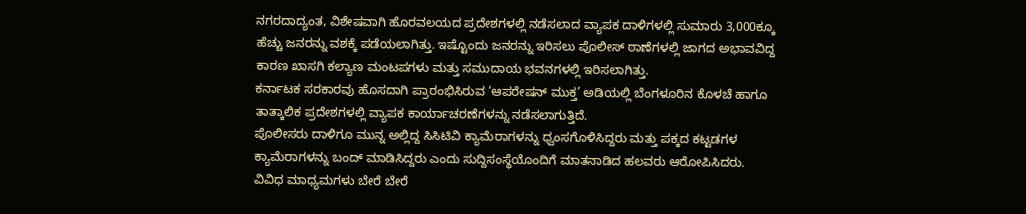ನಗರದಾದ್ಯಂತ, ವಿಶೇಷವಾಗಿ ಹೊರವಲಯದ ಪ್ರದೇಶಗಳಲ್ಲಿ ನಡೆಸಲಾದ ವ್ಯಾಪಕ ದಾಳಿಗಳಲ್ಲಿ ಸುಮಾರು 3,000ಕ್ಕೂ ಹೆಚ್ಚು ಜನರನ್ನು ವಶಕ್ಕೆ ಪಡೆಯಲಾಗಿತ್ತು. ಇಷ್ಟೊಂದು ಜನರನ್ನು ಇರಿಸಲು ಪೊಲೀಸ್ ಠಾಣೆಗಳಲ್ಲಿ ಜಾಗದ ಅಭಾವವಿದ್ದ ಕಾರಣ ಖಾಸಗಿ ಕಲ್ಯಾಣ ಮಂಟಪಗಳು ಮತ್ತು ಸಮುದಾಯ ಭವನಗಳಲ್ಲಿ ಇರಿಸಲಾಗಿತ್ತು.
ಕರ್ನಾಟಕ ಸರಕಾರವು ಹೊಸದಾಗಿ ಪ್ರಾರಂಭಿಸಿರುವ ‘ಆಪರೇಷನ್ ಮುಕ್ತ’ ಅಡಿಯಲ್ಲಿ ಬೆಂಗಳೂರಿನ ಕೊಳಚೆ ಹಾಗೂ ತಾತ್ಕಾಲಿಕ ಪ್ರದೇಶಗಳಲ್ಲಿ ವ್ಯಾಪಕ ಕಾರ್ಯಾಚರಣೆಗಳನ್ನು ನಡೆಸಲಾಗುತ್ತಿದೆ.
ಪೊಲೀಸರು ದಾಳಿಗೂ ಮುನ್ನ ಅಲ್ಲಿದ್ದ ಸಿಸಿಟಿವಿ ಕ್ಯಾಮೆರಾಗಳನ್ನು ಧ್ವಂಸಗೊಳಿಸಿದ್ದರು ಮತ್ತು ಪಕ್ಕದ ಕಟ್ಟಡಗಳ ಕ್ಯಾಮೆರಾಗಳನ್ನು ಬಂದ್ ಮಾಡಿಸಿದ್ದರು ಎಂದು ಸುದ್ದಿಸಂಸ್ಥೆಯೊಂದಿಗೆ ಮಾತನಾಡಿದ ಹಲವರು ಆರೋಪಿಸಿದರು.
ವಿವಿಧ ಮಾಧ್ಯಮಗಳು ಬೇರೆ ಬೇರೆ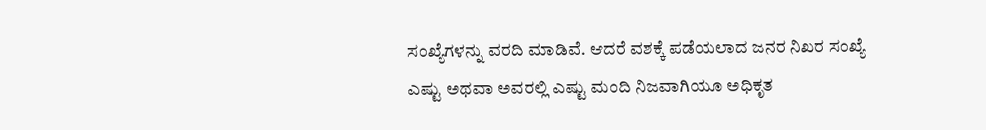ಸಂಖ್ಯೆಗಳನ್ನು ವರದಿ ಮಾಡಿವೆ. ಆದರೆ ವಶಕ್ಕೆ ಪಡೆಯಲಾದ ಜನರ ನಿಖರ ಸಂಖ್ಯೆ ಎಷ್ಟು ಅಥವಾ ಅವರಲ್ಲಿ ಎಷ್ಟು ಮಂದಿ ನಿಜವಾಗಿಯೂ ಅಧಿಕೃತ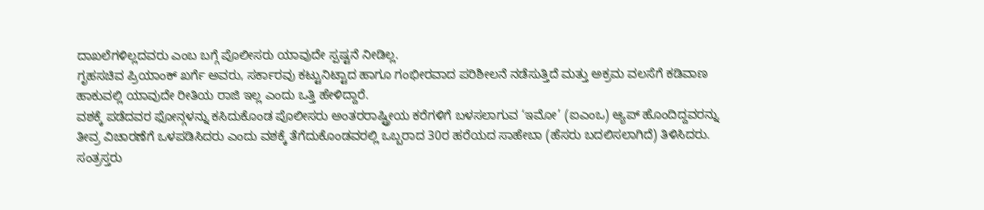ದಾಖಲೆಗಳಿಲ್ಲದವರು ಎಂಬ ಬಗ್ಗೆ ಪೊಲೀಸರು ಯಾವುದೇ ಸ್ಪಷ್ಟನೆ ನೀಡಿಲ್ಲ.
ಗೃಹಸಚಿವ ಪ್ರಿಯಾಂಕ್ ಖರ್ಗೆ ಅವರು, ಸರ್ಕಾರವು ಕಟ್ಟುನಿಟ್ಟಾದ ಹಾಗೂ ಗಂಭೀರವಾದ ಪರಿಶೀಲನೆ ನಡೆಸುತ್ತಿದೆ ಮತ್ತು ಅಕ್ರಮ ವಲಸೆಗೆ ಕಡಿವಾಣ ಹಾಕುವಲ್ಲಿ ಯಾವುದೇ ರೀತಿಯ ರಾಜಿ ಇಲ್ಲ ಎಂದು ಒತ್ತಿ ಹೇಳಿದ್ದಾರೆ.
ವಶಕ್ಕೆ ಪಡೆದವರ ಫೋನ್ಗಳನ್ನು ಕಸಿದುಕೊಂಡ ಪೊಲೀಸರು ಅಂತರರಾಷ್ಟ್ರೀಯ ಕರೆಗಳಿಗೆ ಬಳಸಲಾಗುವ ‘ಇಮೋ’ (ಐಎಂಒ) ಆ್ಯಪ್ ಹೊಂದಿದ್ದವರನ್ನು ತೀವ್ರ ವಿಚಾರಣೆಗೆ ಒಳಪಡಿಸಿದರು ಎಂದು ವಶಕ್ಕೆ ತೆಗೆದುಕೊಂಡವರಲ್ಲಿ ಒಬ್ಬರಾದ 30ರ ಹರೆಯದ ಸಾಹೇಬಾ (ಹೆಸರು ಬದಲಿಸಲಾಗಿದೆ) ತಿಳಿಸಿದರು.
ಸಂತ್ರಸ್ತರು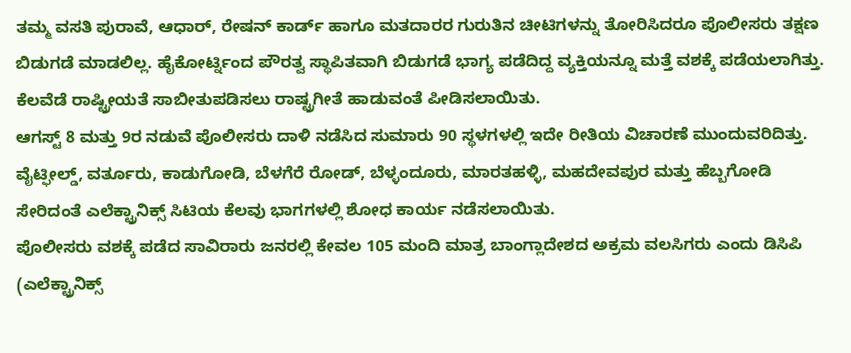ತಮ್ಮ ವಸತಿ ಪುರಾವೆ, ಆಧಾರ್, ರೇಷನ್ ಕಾರ್ಡ್ ಹಾಗೂ ಮತದಾರರ ಗುರುತಿನ ಚೀಟಿಗಳನ್ನು ತೋರಿಸಿದರೂ ಪೊಲೀಸರು ತಕ್ಷಣ ಬಿಡುಗಡೆ ಮಾಡಲಿಲ್ಲ. ಹೈಕೋರ್ಟ್ನಿಂದ ಪೌರತ್ವ ಸ್ಥಾಪಿತವಾಗಿ ಬಿಡುಗಡೆ ಭಾಗ್ಯ ಪಡೆದಿದ್ದ ವ್ಯಕ್ತಿಯನ್ನೂ ಮತ್ತೆ ವಶಕ್ಕೆ ಪಡೆಯಲಾಗಿತ್ತು. ಕೆಲವೆಡೆ ರಾಷ್ಟ್ರೀಯತೆ ಸಾಬೀತುಪಡಿಸಲು ರಾಷ್ಟ್ರಗೀತೆ ಹಾಡುವಂತೆ ಪೀಡಿಸಲಾಯಿತು.
ಆಗಸ್ಟ್ 8 ಮತ್ತು 9ರ ನಡುವೆ ಪೊಲೀಸರು ದಾಳಿ ನಡೆಸಿದ ಸುಮಾರು 90 ಸ್ಥಳಗಳಲ್ಲಿ ಇದೇ ರೀತಿಯ ವಿಚಾರಣೆ ಮುಂದುವರಿದಿತ್ತು. ವೈಟ್ಫೀಲ್ಡ್, ವರ್ತೂರು, ಕಾಡುಗೋಡಿ, ಬೆಳಗೆರೆ ರೋಡ್, ಬೆಳ್ಳಂದೂರು, ಮಾರತಹಳ್ಳಿ, ಮಹದೇವಪುರ ಮತ್ತು ಹೆಬ್ಬಗೋಡಿ ಸೇರಿದಂತೆ ಎಲೆಕ್ಟ್ರಾನಿಕ್ಸ್ ಸಿಟಿಯ ಕೆಲವು ಭಾಗಗಳಲ್ಲಿ ಶೋಧ ಕಾರ್ಯ ನಡೆಸಲಾಯಿತು.
ಪೊಲೀಸರು ವಶಕ್ಕೆ ಪಡೆದ ಸಾವಿರಾರು ಜನರಲ್ಲಿ ಕೇವಲ 105 ಮಂದಿ ಮಾತ್ರ ಬಾಂಗ್ಲಾದೇಶದ ಅಕ್ರಮ ವಲಸಿಗರು ಎಂದು ಡಿಸಿಪಿ (ಎಲೆಕ್ಟ್ರಾನಿಕ್ಸ್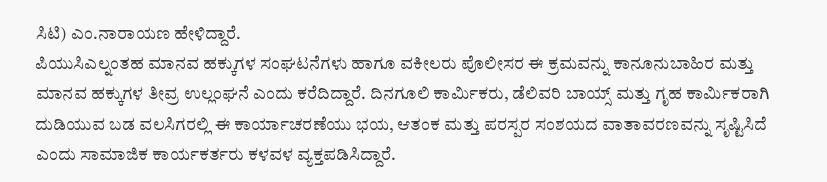ಸಿಟಿ) ಎಂ.ನಾರಾಯಣ ಹೇಳಿದ್ದಾರೆ.
ಪಿಯುಸಿಎಲ್ನಂತಹ ಮಾನವ ಹಕ್ಕುಗಳ ಸಂಘಟನೆಗಳು ಹಾಗೂ ವಕೀಲರು ಪೊಲೀಸರ ಈ ಕ್ರಮವನ್ನು ಕಾನೂನುಬಾಹಿರ ಮತ್ತು ಮಾನವ ಹಕ್ಕುಗಳ ತೀವ್ರ ಉಲ್ಲಂಘನೆ ಎಂದು ಕರೆದಿದ್ದಾರೆ. ದಿನಗೂಲಿ ಕಾರ್ಮಿಕರು, ಡೆಲಿವರಿ ಬಾಯ್ಸ್ ಮತ್ತು ಗೃಹ ಕಾರ್ಮಿಕರಾಗಿ ದುಡಿಯುವ ಬಡ ವಲಸಿಗರಲ್ಲಿ ಈ ಕಾರ್ಯಾಚರಣೆಯು ಭಯ, ಆತಂಕ ಮತ್ತು ಪರಸ್ಪರ ಸಂಶಯದ ವಾತಾವರಣವನ್ನು ಸೃಷ್ಟಿಸಿದೆ ಎಂದು ಸಾಮಾಜಿಕ ಕಾರ್ಯಕರ್ತರು ಕಳವಳ ವ್ಯಕ್ತಪಡಿಸಿದ್ದಾರೆ.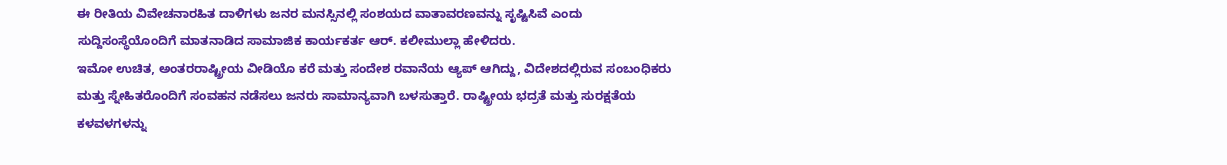ಈ ರೀತಿಯ ವಿವೇಚನಾರಹಿತ ದಾಳಿಗಳು ಜನರ ಮನಸ್ಸಿನಲ್ಲಿ ಸಂಶಯದ ವಾತಾವರಣವನ್ನು ಸೃಷ್ಟಿಸಿವೆ ಎಂದು ಸುದ್ದಿಸಂಸ್ಥೆಯೊಂದಿಗೆ ಮಾತನಾಡಿದ ಸಾಮಾಜಿಕ ಕಾರ್ಯಕರ್ತ ಆರ್. ಕಲೀಮುಲ್ಲಾ ಹೇಳಿದರು.
ಇಮೋ ಉಚಿತ, ಅಂತರರಾಷ್ಟ್ರೀಯ ವೀಡಿಯೊ ಕರೆ ಮತ್ತು ಸಂದೇಶ ರವಾನೆಯ ಆ್ಯಪ್ ಆಗಿದ್ದು, ವಿದೇಶದಲ್ಲಿರುವ ಸಂಬಂಧಿಕರು ಮತ್ತು ಸ್ನೇಹಿತರೊಂದಿಗೆ ಸಂವಹನ ನಡೆಸಲು ಜನರು ಸಾಮಾನ್ಯವಾಗಿ ಬಳಸುತ್ತಾರೆ. ರಾಷ್ಟ್ರೀಯ ಭದ್ರತೆ ಮತ್ತು ಸುರಕ್ಷತೆಯ ಕಳವಳಗಳನ್ನು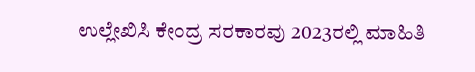ಉಲ್ಲೇಖಿಸಿ ಕೇಂದ್ರ ಸರಕಾರವು 2023ರಲ್ಲಿ ಮಾಹಿತಿ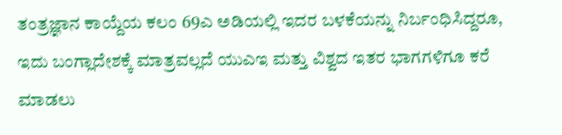ತಂತ್ರಜ್ಞಾನ ಕಾಯ್ದೆಯ ಕಲಂ 69ಎ ಅಡಿಯಲ್ಲಿ ಇದರ ಬಳಕೆಯನ್ನು ನಿರ್ಬಂಧಿಸಿದ್ದರೂ, ಇದು ಬಂಗ್ಲಾದೇಶಕ್ಕೆ ಮಾತ್ರವಲ್ಲದೆ ಯುಎಇ ಮತ್ತು ವಿಶ್ವದ ಇತರ ಭಾಗಗಳಿಗೂ ಕರೆ ಮಾಡಲು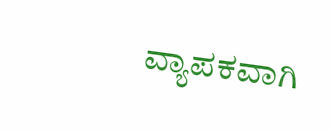ವ್ಯಾಪಕವಾಗಿ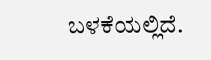ಬಳಕೆಯಲ್ಲಿದೆ.